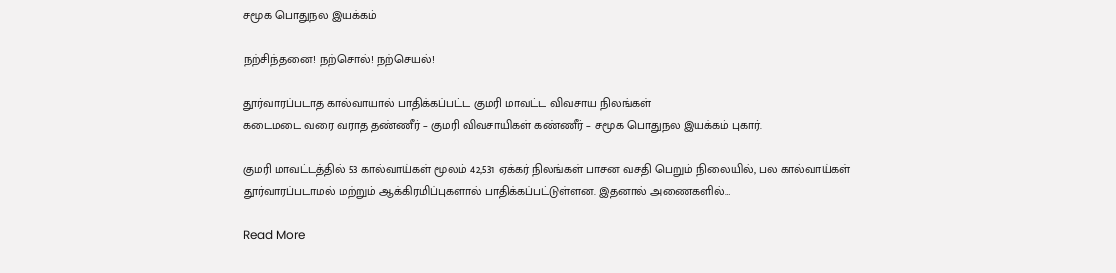சமூக பொதுநல இயக்கம்

நற்சிந்தனை! நற்சொல்! நற்செயல்!

தூர்வாரப்படாத கால்வாயால் பாதிக்கப்பட்ட குமரி மாவட்ட விவசாய நிலங்கள்
கடைமடை வரை வராத தண்ணீர் – குமரி விவசாயிகள் கண்ணீர் – சமூக பொதுநல இயக்கம் புகார்.

குமரி மாவட்டத்தில் 53 கால்வாய்கள் மூலம் 42,531 ஏக்கர் நிலங்கள் பாசன வசதி பெறும் நிலையில், பல கால்வாய்கள் தூர்வாரப்படாமல் மற்றும் ஆக்கிரமிப்புகளால் பாதிக்கப்பட்டுள்ளன. இதனால் அணைகளில்…

Read More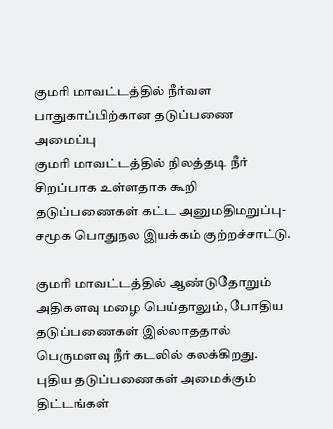குமரி மாவட்டத்தில் நீர்வள பாதுகாப்பிற்கான தடுப்பணை அமைப்பு
குமரி மாவட்டத்தில் நிலத்தடி நீர் சிறப்பாக உள்ளதாக கூறி தடுப்பணைகள் கட்ட அனுமதிமறுப்பு- சமூக பொதுநல இயக்கம் குற்றச்சாட்டு.

குமரி மாவட்டத்தில் ஆண்டுதோறும் அதிகளவு மழை பெய்தாலும், போதிய தடுப்பணைகள் இல்லாததால் பெருமளவு நீர் கடலில் கலக்கிறது. புதிய தடுப்பணைகள் அமைக்கும் திட்டங்கள்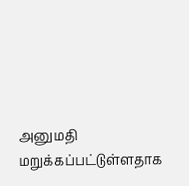அனுமதி மறுக்கப்பட்டுள்ளதாக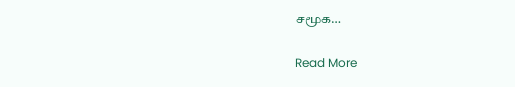சமூக…

Read More